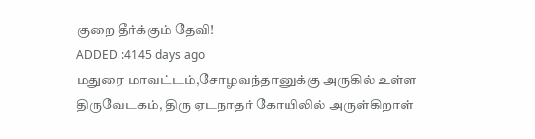குறை தீர்க்கும் தேவி!
ADDED :4145 days ago
மதுரை மாவட்டம்,சோழவந்தானுக்கு அருகில் உள்ள திருவேடகம், திரு ஏடநாதர் கோயிலில் அருள்கிறாள்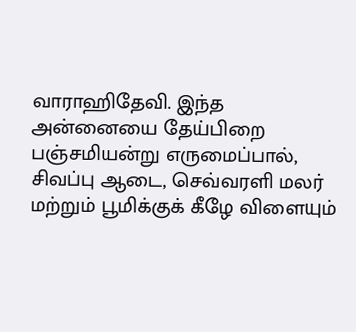வாராஹிதேவி. இந்த அன்னையை தேய்பிறை பஞ்சமியன்று எருமைப்பால், சிவப்பு ஆடை, செவ்வரளி மலர் மற்றும் பூமிக்குக் கீழே விளையும்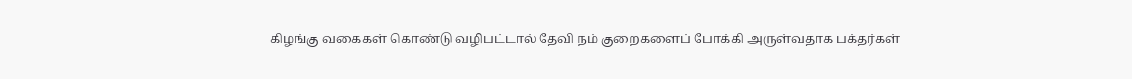கிழங்கு வகைகள் கொண்டு வழிபட்டால் தேவி நம் குறைகளைப் போக்கி அருள்வதாக பக்தர்கள்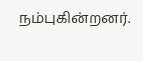நம்புகின்றனர்.